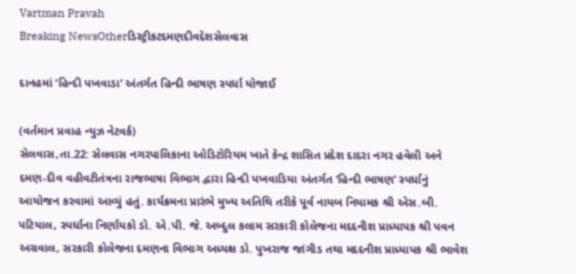Vartman Pravah
Breaking NewsOtherડિસ્ટ્રીકટદમણદીવદેશસેલવાસ

દાનહમાં ‘હિન્‍દી પખવાડા’ અંતર્ગત હિન્‍દી ભાષણ સ્‍પર્ધા યોજાઈ

(વર્તમાન પ્રવાહ ન્‍યુઝ નેટવર્ક)
સેલવાસ,તા.22: સેલવાસ નગરપાલિકાના ઓડિટોરિયમ ખાતે કેન્‍દ્ર શાસિત પ્રદેશ દાદરા નગર હવેલી અને દમણ-દીવ વહીવટીતંત્રના રાજભાષા વિભાગ દ્વારા હિન્‍દી પખવાડિયા અંતર્ગત ‘હિન્‍દી ભાષણ’ સ્‍પર્ધાનું આયોજન કરવામાં આવ્‍યું હતું. કાર્યક્રમના પ્રારંભે મુખ્‍ય અતિથિ તરીકે પૂર્વ નાયબ નિયામક શ્રી એસ.બી. પટિયાલ, સ્‍પર્ધાના નિર્ણાયકો ડો. એ.પી. જે. અબ્‍દુલ કલામ સરકારી કોલેજના મદદનીશ પ્રાધ્‍યાપક શ્રી પવન અગ્રવાલ, સરકારી કોલેજના દમણના વિભાગ અધ્‍યક્ષ ડો. પુખરાજ જાંગીડ તથા મદદનીશ પ્રાધ્‍યાપક શ્રી ભાવેશ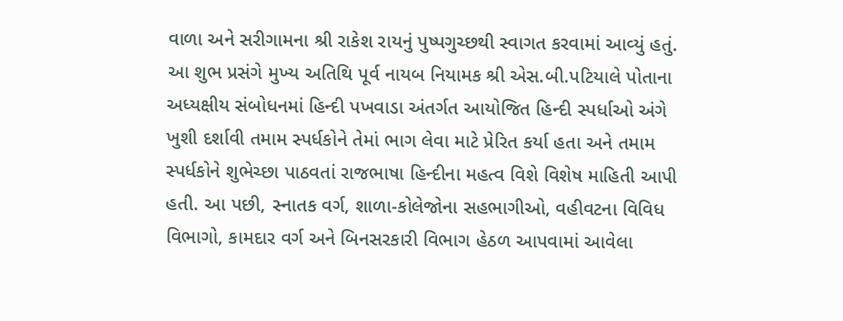વાળા અને સરીગામના શ્રી રાકેશ રાયનું પુષ્‍પગુચ્‍છથી સ્‍વાગત કરવામાં આવ્‍યું હતું.
આ શુભ પ્રસંગે મુખ્‍ય અતિથિ પૂર્વ નાયબ નિયામક શ્રી એસ.બી.પટિયાલે પોતાના અધ્‍યક્ષીય સંબોધનમાં હિન્‍દી પખવાડા અંતર્ગત આયોજિત હિન્‍દી સ્‍પર્ધાઓ અંગે ખુશી દર્શાવી તમામ સ્‍પર્ધકોને તેમાં ભાગ લેવા માટે પ્રેરિત કર્યા હતા અને તમામ સ્‍પર્ધકોને શુભેચ્‍છા પાઠવતાં રાજભાષા હિન્‍દીના મહત્‍વ વિશે વિશેષ માહિતી આપી હતી. આ પછી, સ્‍નાતક વર્ગ, શાળા-કોલેજોના સહભાગીઓ, વહીવટના વિવિધ વિભાગો, કામદાર વર્ગ અને બિનસરકારી વિભાગ હેઠળ આપવામાં આવેલા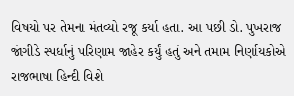વિષયો પર તેમના મંતવ્‍યો રજૂ કર્યા હતા. આ પછી ડો. પુખરાજ જાંગીડે સ્‍પર્ધાનું પરિણામ જાહેર કર્યું હતું અને તમામ નિર્ણાયકોએ રાજભાષા હિન્‍દી વિશે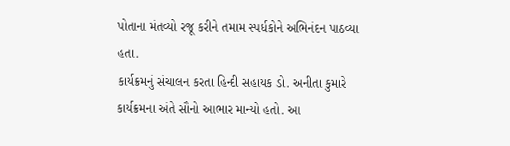પોતાના મંતવ્‍યો રજૂ કરીને તમામ સ્‍પર્ધકોને અભિનંદન પાઠવ્‍યા હતા.
કાર્યક્રમનું સંચાલન કરતા હિન્‍દી સહાયક ડો. અનીતા કુમારે કાર્યક્રમના અંતે સૌનો આભાર માન્‍યો હતો. આ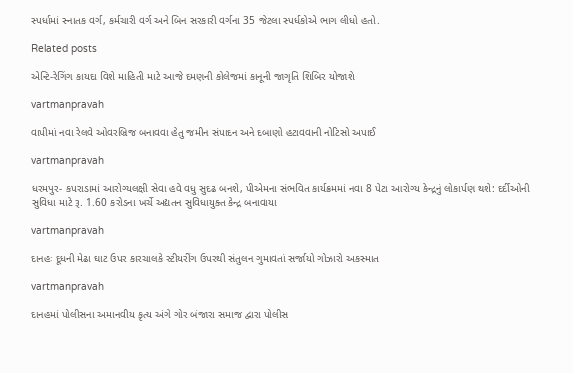સ્‍પર્ધામાં સ્‍નાતક વર્ગ, કર્મચારી વર્ગ અને બિન સરકારી વર્ગના 35 જેટલા સ્‍પર્ધકોએ ભાગ લીધો હતો.

Related posts

એન્‍ટિ-રેગિંગ કાયદા વિશે માહિતી માટે આજે દમણની કોલેજમાં કાનૂની જાગૃતિ શિબિર યોજાશે

vartmanpravah

વાપીમાં નવા રેલવે ઓવરબ્રિજ બનાવવા હેતુ જમીન સંપાદન અને દબાણો હટાવવાની નોટિસો અપાઈ

vartmanpravah

ધરમપુર- કપરાડામાં આરોગ્‍યલક્ષી સેવા હવે વધુ સુદઢ બનશે, પીએમના સંભવિત કાર્યક્રમમાં નવા 8 પેટા આરોગ્‍ય કેન્‍દ્રનું લોકાર્પણ થશે: દર્દીઓની સુવિધા માટે રૂ. 1.60 કરોડના ખર્ચે અદ્યતન સુવિધાયુક્‍ત કેન્‍દ્ર બનાવાયા

vartmanpravah

દાનહઃ દૂધની મેઢા ઘાટ ઉપર કારચાલકે સ્‍ટીયરીંગ ઉપરથી સંતુલન ગુમાવતાં સર્જાયો ગોઝારો અકસ્‍માત

vartmanpravah

દાનહમાં પોલીસના અમાનવીય કૃત્ય અંગે ગોર બંજારા સમાજ દ્વારા પોલીસ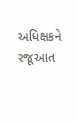અધિક્ષકને રજૂઆત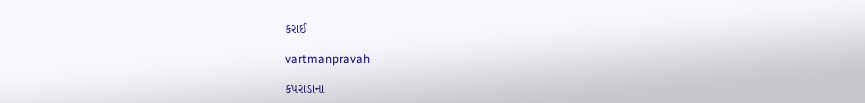કરાઈ

vartmanpravah

કપરાડાના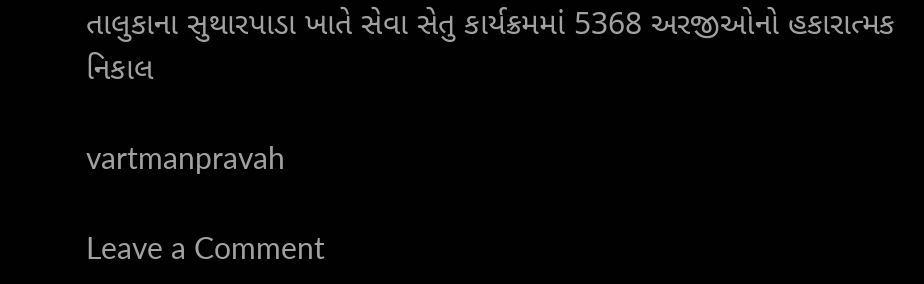તાલુકાના સુથારપાડા ખાતે સેવા સેતુ કાર્યક્રમમાં 5368 અરજીઓનો હકારાત્‍મક નિકાલ

vartmanpravah

Leave a Comment